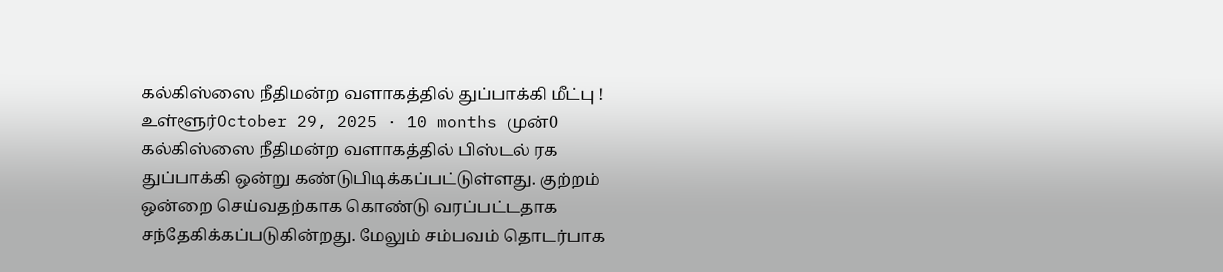கல்கிஸ்ஸை நீதிமன்ற வளாகத்தில் துப்பாக்கி மீட்பு ! உள்ளூர்October 29, 2025 · 10 months முன்0 கல்கிஸ்ஸை நீதிமன்ற வளாகத்தில் பிஸ்டல் ரக துப்பாக்கி ஒன்று கண்டுபிடிக்கப்பட்டுள்ளது. குற்றம் ஒன்றை செய்வதற்காக கொண்டு வரப்பட்டதாக சந்தேகிக்கப்படுகின்றது. மேலும் சம்பவம் தொடர்பாக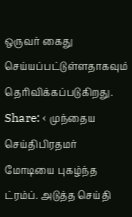ஒருவர் கைது செய்யப்பட்டுள்ளதாகவும் தெரிவிக்கப்படுகிறது. Share: ‹ முந்தைய செய்திபிரதமர் மோடியை புகழ்ந்த ட்ரம்ப். அடுத்த செய்தி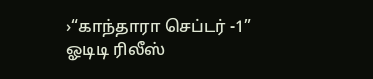›“காந்தாரா செப்டர் -1” ஓடிடி ரிலீஸ்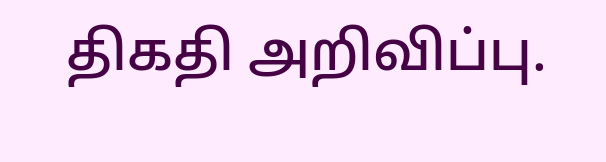திகதி அறிவிப்பு.